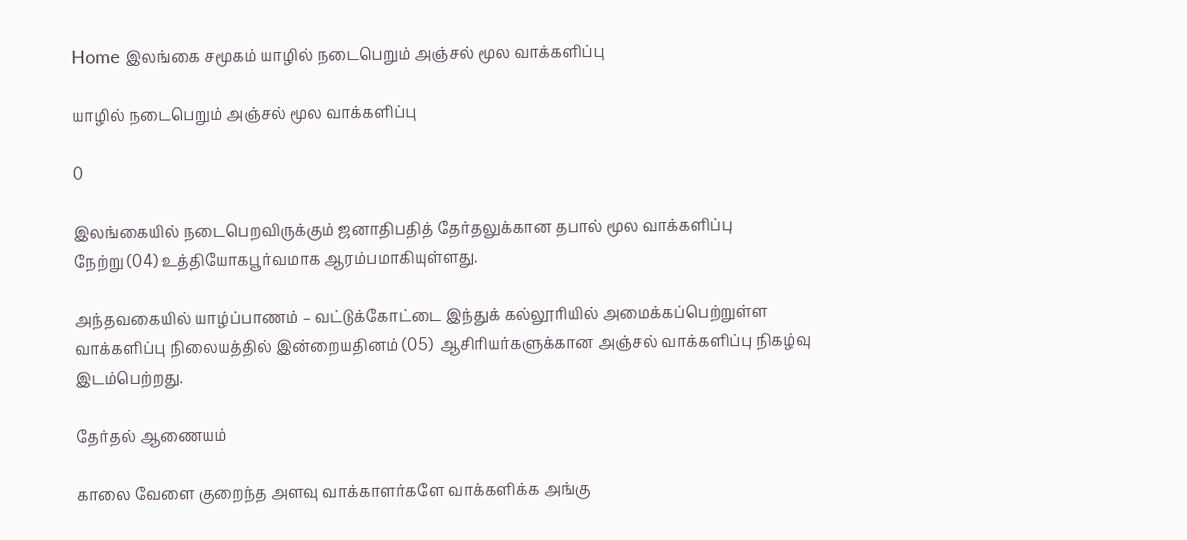Home இலங்கை சமூகம் யாழில் நடைபெறும் அஞ்சல் மூல வாக்களிப்பு

யாழில் நடைபெறும் அஞ்சல் மூல வாக்களிப்பு

0

இலங்கையில் நடைபெறவிருக்கும் ஜனாதிபதித் தேர்தலுக்கான தபால் மூல வாக்களிப்பு
நேற்று (04) உத்தியோகபூர்வமாக ஆரம்பமாகியுள்ளது.

அந்தவகையில் யாழ்ப்பாணம் – வட்டுக்கோட்டை இந்துக் கல்லூரியில் அமைக்கப்பெற்றுள்ள வாக்களிப்பு நிலையத்தில் இன்றையதினம் (05)  ஆசிரியர்களுக்கான அஞ்சல் வாக்களிப்பு நிகழ்வு இடம்பெற்றது.

தேர்தல் ஆணையம்

காலை வேளை குறைந்த அளவு வாக்காளர்களே வாக்களிக்க அங்கு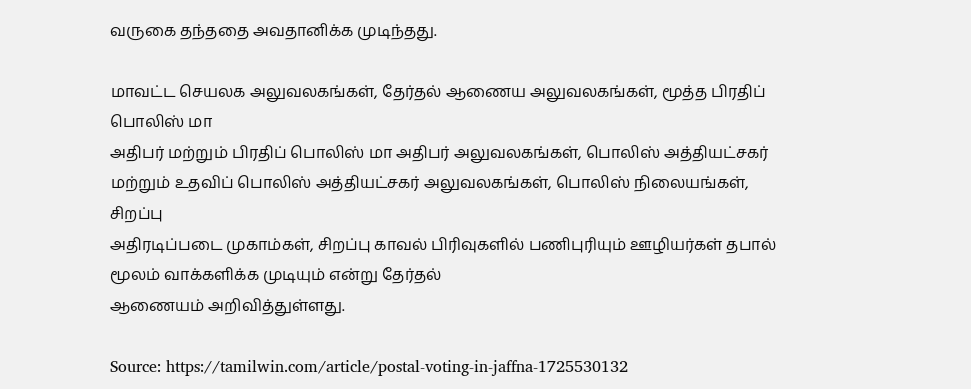வருகை தந்ததை அவதானிக்க முடிந்தது.

மாவட்ட செயலக அலுவலகங்கள், தேர்தல் ஆணைய அலுவலகங்கள், மூத்த பிரதிப் பொலிஸ் மா
அதிபர் மற்றும் பிரதிப் பொலிஸ் மா அதிபர் அலுவலகங்கள், பொலிஸ் அத்தியட்சகர்
மற்றும் உதவிப் பொலிஸ் அத்தியட்சகர் அலுவலகங்கள், பொலிஸ் நிலையங்கள், சிறப்பு
அதிரடிப்படை முகாம்கள், சிறப்பு காவல் பிரிவுகளில் பணிபுரியும் ஊழியர்கள் தபால் மூலம் வாக்களிக்க முடியும் என்று தேர்தல்
ஆணையம் அறிவித்துள்ளது.

Source: https://tamilwin.com/article/postal-voting-in-jaffna-1725530132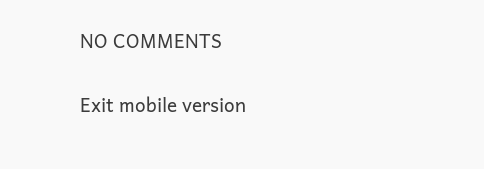NO COMMENTS

Exit mobile version